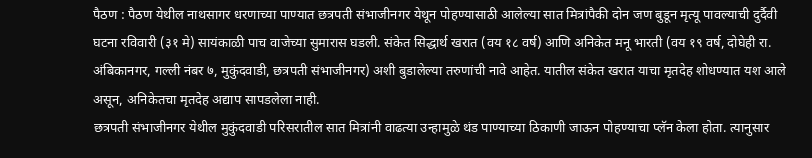पैठण : पैठण येथील नाथसागर धरणाच्या पाण्यात छत्रपती संभाजीनगर येथून पोहण्यासाठी आलेल्या सात मित्रांपैकी दोन जण बुडून मृत्यू पावल्याची दुर्दैवी घटना रविवारी (३१ मे) सायंकाळी पाच वाजेच्या सुमारास घडली. संकेत सिद्धार्थ खरात (वय १८ वर्ष) आणि अनिकेत मनू भारती (वय १९ वर्ष, दोघेही रा. अंबिकानगर, गल्ली नंबर ७, मुकुंदवाडी, छत्रपती संभाजीनगर) अशी बुडालेल्या तरुणांची नावे आहेत. यातील संकेत खरात याचा मृतदेह शोधण्यात यश आले असून, अनिकेतचा मृतदेह अद्याप सापडलेला नाही.
छत्रपती संभाजीनगर येथील मुकुंदवाडी परिसरातील सात मित्रांनी वाढत्या उन्हामुळे थंड पाण्याच्या ठिकाणी जाऊन पोहण्याचा प्लॅन केला होता. त्यानुसार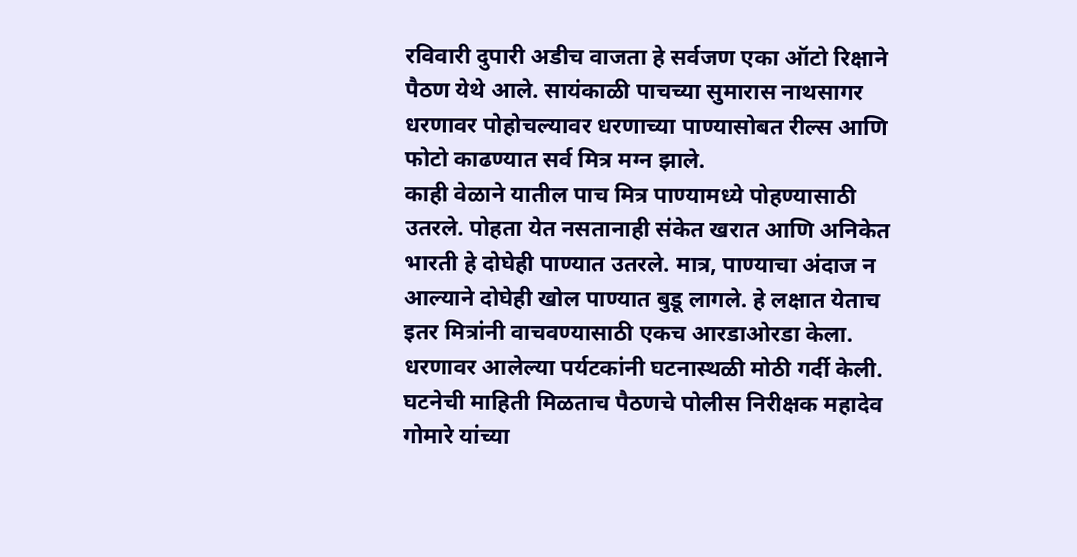रविवारी दुपारी अडीच वाजता हे सर्वजण एका ऑटो रिक्षाने पैठण येथे आले. सायंकाळी पाचच्या सुमारास नाथसागर धरणावर पोहोचल्यावर धरणाच्या पाण्यासोबत रील्स आणि फोटो काढण्यात सर्व मित्र मग्न झाले.
काही वेळाने यातील पाच मित्र पाण्यामध्ये पोहण्यासाठी उतरले. पोहता येत नसतानाही संकेत खरात आणि अनिकेत भारती हे दोघेही पाण्यात उतरले. मात्र, पाण्याचा अंदाज न आल्याने दोघेही खोल पाण्यात बुडू लागले. हे लक्षात येताच इतर मित्रांनी वाचवण्यासाठी एकच आरडाओरडा केला. धरणावर आलेल्या पर्यटकांनी घटनास्थळी मोठी गर्दी केली.
घटनेची माहिती मिळताच पैठणचे पोलीस निरीक्षक महादेव गोमारे यांच्या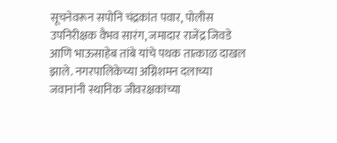सूचनेवरून सपोनि चंद्रकांत पवार, पोलीस उपनिरीक्षक वैभव सारंग, जमादार राजेंद्र जिवडे आणि भाऊसाहेब तांबे यांचे पथक तात्काळ दाखल झाले. नगरपालिकेच्या अग्निशमन दलाच्या जवानांनी स्थानिक जीवरक्षकांच्या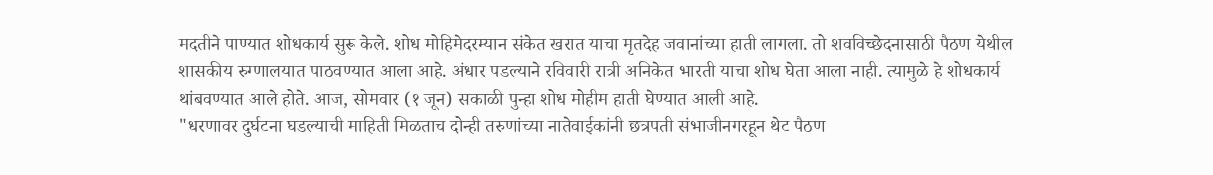मदतीने पाण्यात शोधकार्य सुरू केले. शोध मोहिमेदरम्यान संकेत खरात याचा मृतदेह जवानांच्या हाती लागला. तो शवविच्छेदनासाठी पैठण येथील शासकीय रुग्णालयात पाठवण्यात आला आहे. अंधार पडल्याने रविवारी रात्री अनिकेत भारती याचा शोध घेता आला नाही. त्यामुळे हे शोधकार्य थांबवण्यात आले होते. आज, सोमवार (१ जून) सकाळी पुन्हा शोध मोहीम हाती घेण्यात आली आहे.
"धरणावर दुर्घटना घडल्याची माहिती मिळताच दोन्ही तरुणांच्या नातेवाईकांनी छत्रपती संभाजीनगरहून थेट पैठण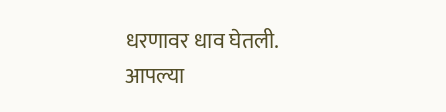धरणावर धाव घेतली. आपल्या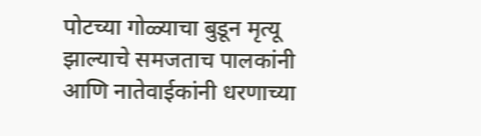पोटच्या गोळ्याचा बुडून मृत्यू झाल्याचे समजताच पालकांनी आणि नातेवाईकांनी धरणाच्या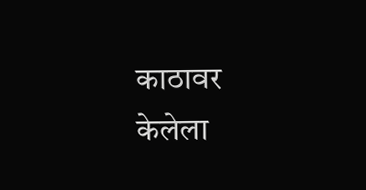काठावर केलेला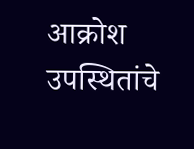आक्रोश उपस्थितांचे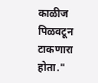काळीज पिळवटून टाकणारा होता."